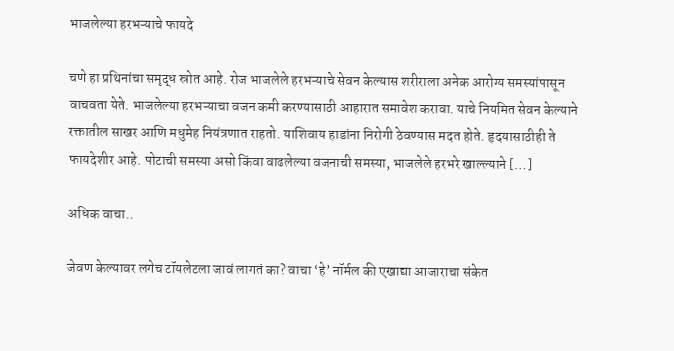भाजलेल्या हरभऱ्याचे फायदे

चणे हा प्रथिनांचा समृद्ध स्रोत आहे. रोज भाजलेले हरभऱ्याचे सेवन केल्यास शरीराला अनेक आरोग्य समस्यांपासून वाचवता येते. भाजलेल्या हरभऱ्याचा वजन कमी करण्यासाठी आहारात समावेश करावा. याचे नियमित सेवन केल्याने रक्तातील साखर आणि मधुमेह नियंत्रणात राहतो. याशिवाय हाडांना निरोगी ठेवण्यास मदत होते. हृदयासाठीही ते फायदेशीर आहे. पोटाची समस्या असो किंवा वाढलेल्या वजनाची समस्या, भाजलेले हरभरे खाल्ल्याने […]

अधिक वाचा..

जेवण केल्यावर लगेच टॉयलेटला जावं लागतं का? वाचा ‘हे’ नॉर्मल की एखाद्या आजाराचा संकेत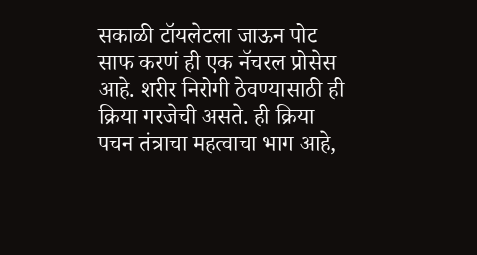सकाळी टॉयलेटला जाऊन पोट साफ करणं ही एक नॅचरल प्रोसेस आहे. शरीर निरोगी ठेवण्यासाठी ही क्रिया गरजेची असते. ही क्रिया पचन तंत्राचा महत्वाचा भाग आहे,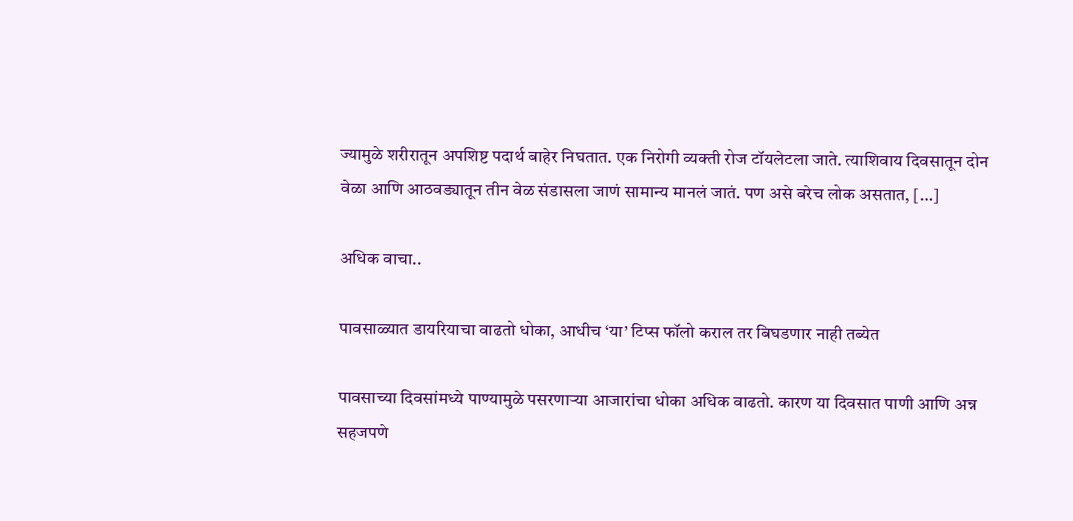ज्यामुळे शरीरातून अपशिष्ट पदार्थ बाहेर निघतात. एक निरोगी व्यक्ती रोज टॉयलेटला जाते. त्याशिवाय दिवसातून दोन वेळा आणि आठवड्यातून तीन वेळ संडासला जाणं सामान्य मानलं जातं. पण असे बरेच लोक असतात, […]

अधिक वाचा..

पावसाळ्यात डायरियाचा वाढतो धोका, आधीच ‘या’ टिप्स फॉलो कराल तर बिघडणार नाही तब्येत

पावसाच्या दिवसांमध्ये पाण्यामुळे पसरणाऱ्या आजारांचा धोका अधिक वाढतो. कारण या दिवसात पाणी आणि अन्न सहजपणे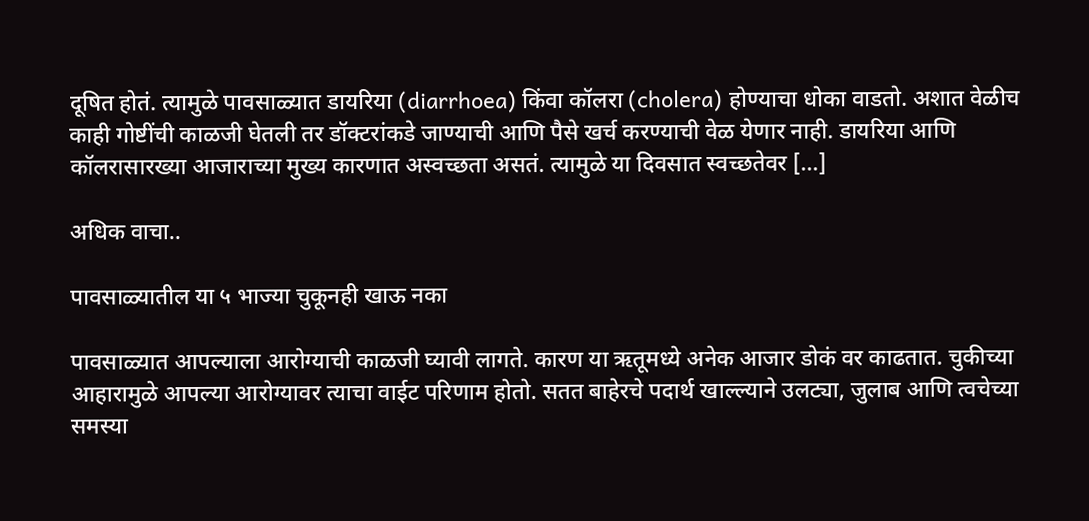दूषित होतं. त्यामुळे पावसाळ्यात डायरिया (diarrhoea) किंवा कॉलरा (cholera) होण्याचा धोका वाडतो. अशात वेळीच काही गोष्टींची काळजी घेतली तर डॉक्टरांकडे जाण्याची आणि पैसे खर्च करण्याची वेळ येणार नाही. डायरिया आणि कॉलरासारख्या आजाराच्या मुख्य कारणात अस्वच्छता असतं. त्यामुळे या दिवसात स्वच्छतेवर […]

अधिक वाचा..

पावसाळ्यातील या ५ भाज्या चुकूनही खाऊ नका

पावसाळ्यात आपल्याला आरोग्याची काळजी घ्यावी लागते. कारण या ऋतूमध्ये अनेक आजार डोकं वर काढतात. चुकीच्या आहारामुळे आपल्या आरोग्यावर त्याचा वाईट परिणाम होतो. सतत बाहेरचे पदार्थ खाल्ल्याने उलट्या, जुलाब आणि त्वचेच्या समस्या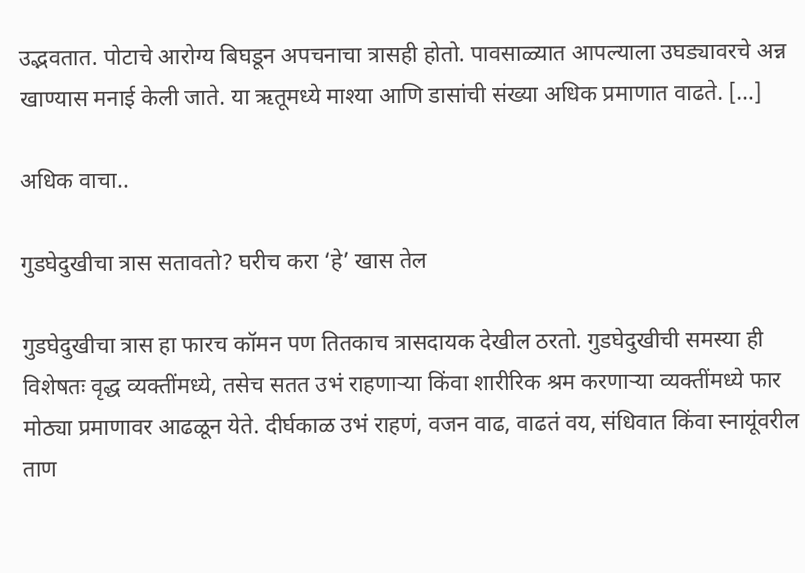उद्भवतात. पोटाचे आरोग्य बिघडून अपचनाचा त्रासही होतो. पावसाळ्यात आपल्याला उघड्यावरचे अन्न खाण्यास मनाई केली जाते. या ऋतूमध्ये माश्या आणि डासांची संख्या अधिक प्रमाणात वाढते. […]

अधिक वाचा..

गुडघेदुखीचा त्रास सतावतो? घरीच करा ‘हे’ खास तेल

गुडघेदुखीचा त्रास हा फारच कॉमन पण तितकाच त्रासदायक देखील ठरतो. गुडघेदुखीची समस्या ही विशेषतः वृद्ध व्यक्तींमध्ये, तसेच सतत उभं राहणाऱ्या किंवा शारीरिक श्रम करणाऱ्या व्यक्तींमध्ये फार मोठ्या प्रमाणावर आढळून येते. दीर्घकाळ उभं राहणं, वजन वाढ, वाढतं वय, संधिवात किंवा स्नायूंवरील ताण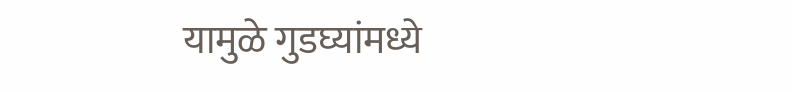यामुळे गुडघ्यांमध्ये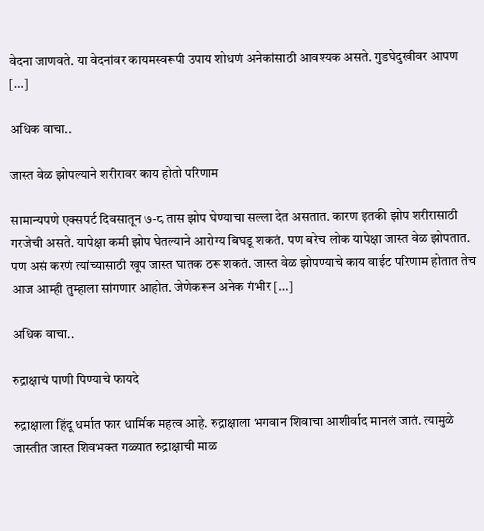वेदना जाणवते. या वेदनांवर कायमस्वरूपी उपाय शोधणं अनेकांसाठी आवश्यक असते. गुडघेदुखीवर आपण […]

अधिक वाचा..

जास्त वेळ झोपल्याने शरीरावर काय होतो परिणाम

सामान्यपणे एक्सपर्ट दिवसातून ७-८ तास झोप घेण्याचा सल्ला देत असतात. कारण इतकी झोप शरीरासाठी गरजेची असते. यापेक्षा कमी झोप घेतल्याने आरोग्य बिघडू शकतं. पण बरेच लोक यापेक्षा जास्त वेळ झोपतात. पण असं करणं त्यांच्यासाठी खूप जास्त घातक ठरू शकतं. जास्त वेळ झोपण्याचे काय वाईट परिणाम होतात तेच आज आम्ही तुम्हाला सांगणार आहोत. जेणेकरून अनेक गंभीर […]

अधिक वाचा..

रुद्राक्षाचं पाणी पिण्याचे फायदे

रुद्राक्षाला हिंदू धर्मात फार धार्मिक महत्व आहे. रुद्राक्षाला भगवान शिवाचा आशीर्वाद मानलं जातं. त्यामुळे जास्तीत जास्त शिवभक्त गळ्यात रुद्राक्षाची माळ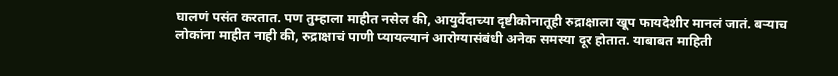घालणं पसंत करतात. पण तुम्हाला माहीत नसेल की, आयुर्वेदाच्या दृष्टीकोनातूही रुद्राक्षाला खूप फायदेशीर मानलं जातं. बऱ्याच लोकांना माहीत नाही की, रुद्राक्षाचं पाणी प्यायल्यानं आरोग्यासंबंधी अनेक समस्या दूर होतात. याबाबत माहिती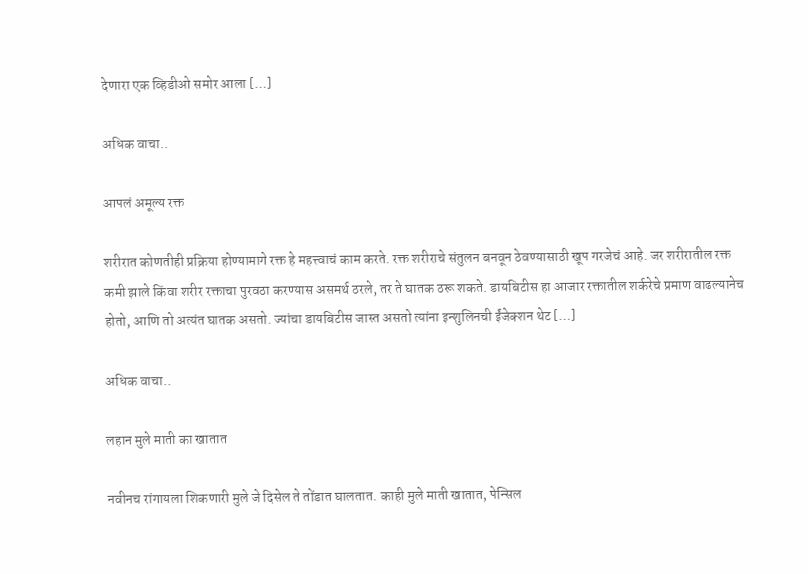देणारा एक व्हिडीओ समोर आला […]

अधिक वाचा..

आपलं अमूल्य रक्त

शरीरात कोणतीही प्रक्रिया होण्यामागे रक्त हे महत्त्वाचं काम करते. रक्त शरीराचे संतुलन बनवून ठेवण्यासाठी खूप गरजेचं आहे. जर शरीरातील रक्त कमी झाले किंवा शरीर रक्ताचा पुरवठा करण्यास असमर्थ ठरले, तर ते घातक ठरू शकते. डायबिटीस हा आजार रक्तातील शर्करेचे प्रमाण वाढल्यानेच होतो, आणि तो अत्यंत घातक असतो. ज्यांचा डायबिटीस जास्त असतो त्यांना इन्शुलिनची ईंजेक्शन थेट […]

अधिक वाचा..

लहान मुले माती का खातात

नवीनच रांगायला शिकणारी मुले जे दिसेल ते तोंडात घालतात. काही मुले माती खातात, पेन्सिल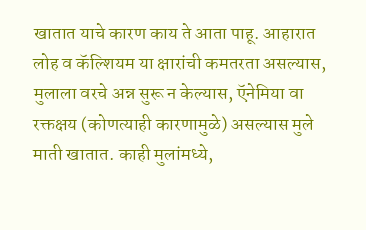खातात याचे कारण काय ते आता पाहू. आहारात लोह व कॅल्शियम या क्षारांची कमतरता असल्यास, मुलाला वरचे अन्न सुरू न केल्यास, ऍनेमिया वा रक्तक्षय (कोणत्याही कारणामुळे) असल्यास मुले माती खातात. काही मुलांमध्ये,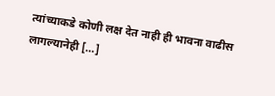त्यांच्याकडे कोणी लक्ष देत नाही ही भावना वाढीस लागल्यानेही […]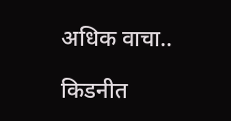अधिक वाचा..

किडनीत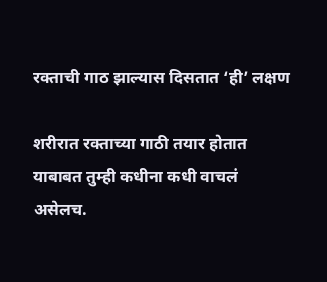रक्ताची गाठ झाल्यास दिसतात ‘ही’ लक्षण

शरीरात रक्ताच्या गाठी तयार होतात याबाबत तुम्ही कधीना कधी वाचलं असेलच.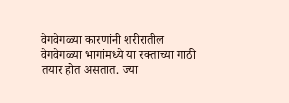वेगवेगळ्या कारणांनी शरीरातील वेगवेगळ्या भागांमध्ये या रक्ताच्या गाठी तयार होत असतात. ज्या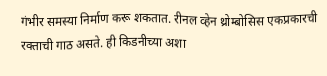गंभीर समस्या निर्माण करू शकतात. रीनल व्हेन थ्रोम्बोसिस एकप्रकारची रक्ताची गाठ असते. ही किडनीच्या अशा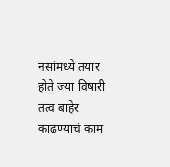नसांमध्ये तयार होते ज्या विषारी तत्व बाहेर काढण्याचं काम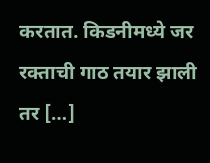करतात. किडनीमध्ये जर रक्ताची गाठ तयार झाली तर […]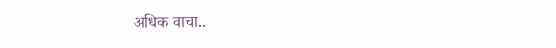अधिक वाचा..